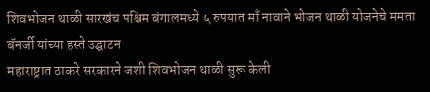शिवभोजन थाळी सारखंच पश्चिम बंगालमध्ये ५ रुपयात माँ नावाने भोजन थाळी योजनेचे ममता बॅनर्जी यांच्या हस्ते उद्घाटन
महाराष्ट्रात ठाकरे सरकारने जशी शिवभोजन थाळी सुरू केली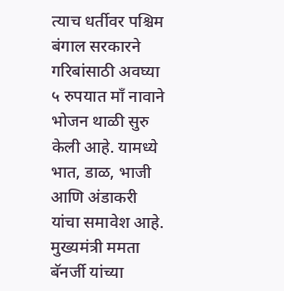त्याच धर्तीवर पश्चिम बंगाल सरकारने गरिबांसाठी अवघ्या ५ रुपयात माँ नावाने भोजन थाळी सुरु केली आहे. यामध्ये भात, डाळ, भाजी आणि अंडाकरी यांचा समावेश आहे.
मुख्यमंत्री ममता बॅनर्जी यांच्या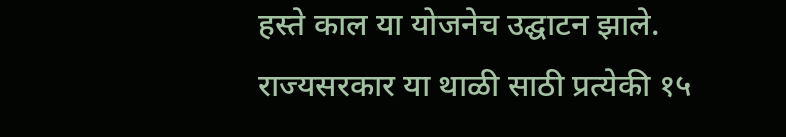हस्ते काल या योजनेच उद्घाटन झाले. राज्यसरकार या थाळी साठी प्रत्येकी १५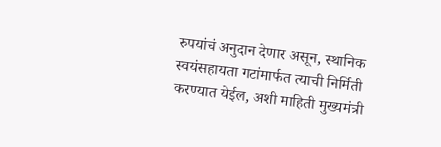रुपयांचं अनुदान देणार असून, स्थानिक स्वयंसहायता गटांमार्फत त्याची निर्मिती करण्यात येईल, अशी माहिती मुख्यमंत्री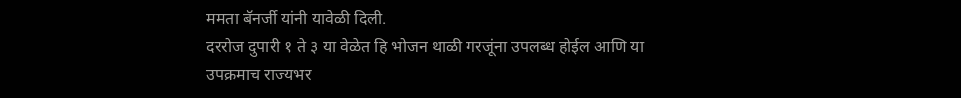ममता बॅनर्जी यांनी यावेळी दिली.
दररोज दुपारी १ ते ३ या वेळेत हि भोजन थाळी गरजूंना उपलब्ध होईल आणि या उपक्रमाच राज्यभर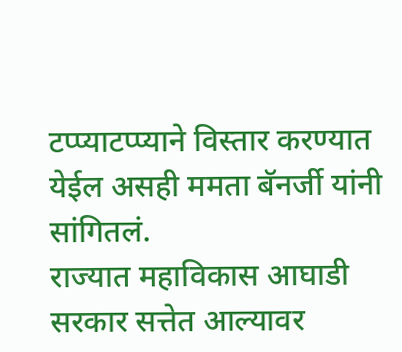टप्प्याटप्प्याने विस्तार करण्यात येईल असही ममता बॅनर्जी यांनी सांगितलं.
राज्यात महाविकास आघाडी सरकार सत्तेत आल्यावर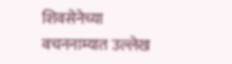शिवसेनेच्या वचननाम्यात उल्लेख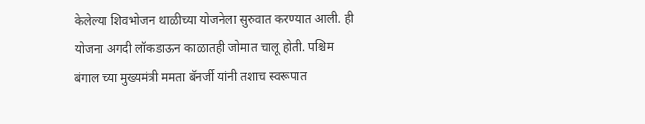केलेल्या शिवभोजन थाळीच्या योजनेला सुरुवात करण्यात आली. ही योजना अगदी लॉकडाऊन काळातही जोमात चालू होती. पश्चिम बंगाल च्या मुख्यमंत्री ममता बॅनर्जी यांनी तशाच स्वरूपात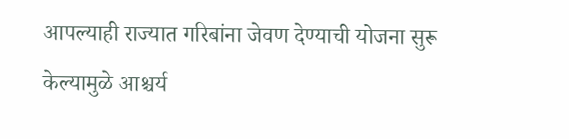आपल्याही राज्यात गरिबांना जेवण देण्याची योजना सुरू केल्यामुळे आश्चर्य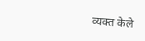व्यक्त केले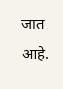जात आहे.